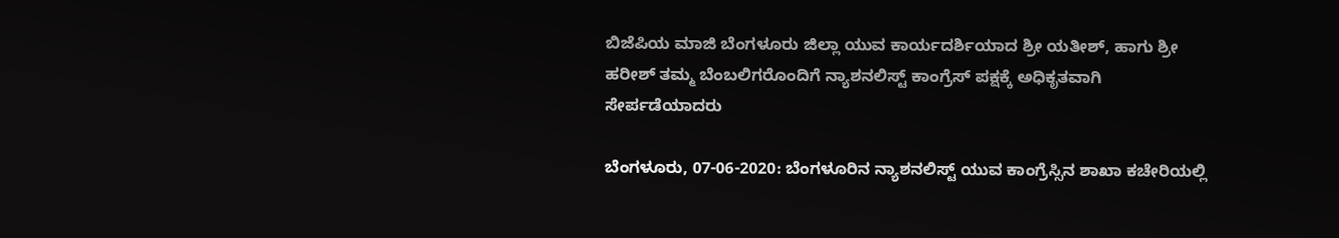ಬಿಜೆಪಿಯ ಮಾಜಿ ಬೆಂಗಳೂರು ಜಿಲ್ಲಾ ಯುವ ಕಾರ್ಯದರ್ಶಿಯಾದ ಶ್ರೀ ಯತೀಶ್, ಹಾಗು ಶ್ರೀ ಹರೀಶ್ ತಮ್ಮ ಬೆಂಬಲಿಗರೊಂದಿಗೆ ನ್ಯಾಶನಲಿಸ್ಟ್ ಕಾಂಗ್ರೆಸ್ ಪಕ್ಷಕ್ಕೆ ಅಧಿಕೃತವಾಗಿ ಸೇರ್ಪಡೆಯಾದರು

ಬೆಂಗಳೂರು, 07-06-2020: ಬೆಂಗಳೂರಿನ ನ್ಯಾಶನಲಿಸ್ಟ್ ಯುವ ಕಾಂಗ್ರೆಸ್ಸಿನ ಶಾಖಾ ಕಚೇರಿಯಲ್ಲಿ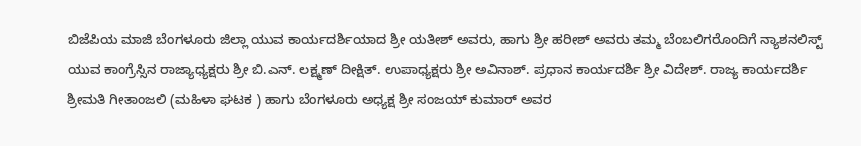ಬಿಜೆಪಿಯ ಮಾಜಿ ಬೆಂಗಳೂರು ಜಿಲ್ಲಾ ಯುವ ಕಾರ್ಯದರ್ಶಿಯಾದ ಶ್ರೀ ಯತೀಶ್ ಅವರು, ಹಾಗು ಶ್ರೀ ಹರೀಶ್ ಅವರು ತಮ್ಮ ಬೆಂಬಲಿಗರೊಂದಿಗೆ ನ್ಯಾಶನಲಿಸ್ಟ್ ಯುವ ಕಾಂಗ್ರೆಸ್ಸಿನ ರಾಜ್ಯಾಧ್ಯಕ್ಷರು ಶ್ರೀ ಬಿ.ಎನ್. ಲಕ್ಷ್ಮಣ್ ದೀಕ್ಷಿತ್. ಉಪಾಧ್ಯಕ್ಷರು ಶ್ರೀ ಅವಿನಾಶ್. ಪ್ರಧಾನ ಕಾರ್ಯದರ್ಶಿ ಶ್ರೀ ವಿದೇಶ್. ರಾಜ್ಯ ಕಾರ್ಯದರ್ಶಿ ಶ್ರೀಮತಿ ಗೀತಾಂಜಲಿ (ಮಹಿಳಾ ಘಟಕ ) ಹಾಗು ಬೆಂಗಳೂರು ಅಧ್ಯಕ್ಷ ಶ್ರೀ ಸಂಜಯ್ ಕುಮಾರ್ ಅವರ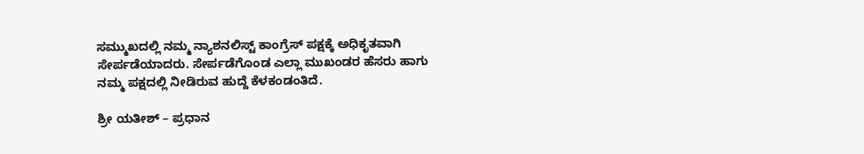ಸಮ್ಮುಖದಲ್ಲಿ ನಮ್ಮ ನ್ಯಾಶನಲಿಸ್ಟ್ ಕಾಂಗ್ರೆಸ್ ಪಕ್ಷಕ್ಕೆ ಅಧಿಕೃತವಾಗಿ ಸೇರ್ಪಡೆಯಾದರು. ಸೇರ್ಪಡೆಗೊಂಡ ಎಲ್ಲಾ ಮುಖಂಡರ ಹೆಸರು ಹಾಗು ನಮ್ಮ ಪಕ್ಷದಲ್ಲಿ ನೀಡಿರುವ ಹುದ್ದೆ ಕೆಳಕಂಡಂತಿದೆ.

ಶ್ರೀ ಯತೀಶ್ – ಪ್ರಧಾನ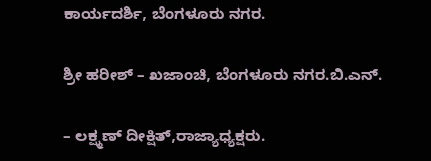ಕಾರ್ಯದರ್ಶಿ, ಬೆಂಗಳೂರು ನಗರ.

ಶ್ರೀ ಹರೀಶ್ – ಖಜಾಂಚಿ, ಬೆಂಗಳೂರು ನಗರ.ಬಿ.ಎನ್.

– ಲಕ್ಷ್ಮಣ್ ದೀಕ್ಷಿತ್,ರಾಜ್ಯಾಧ್ಯಕ್ಷರು.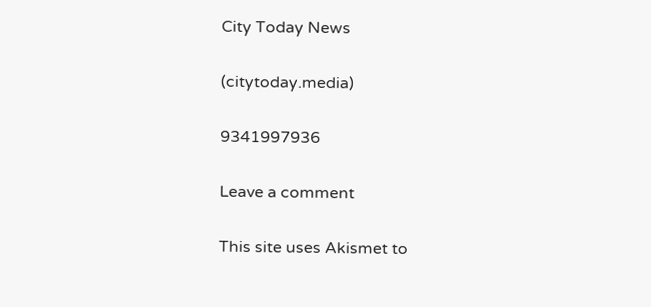City Today News

(citytoday.media)

9341997936

Leave a comment

This site uses Akismet to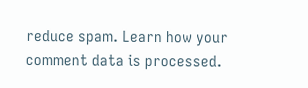reduce spam. Learn how your comment data is processed.